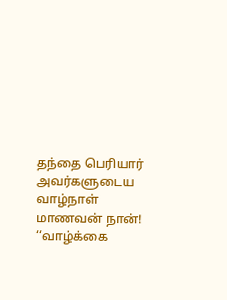தந்தை பெரியார் அவர்களுடைய வாழ்நாள் மாணவன் நான்! ‘‘வாழ்க்கை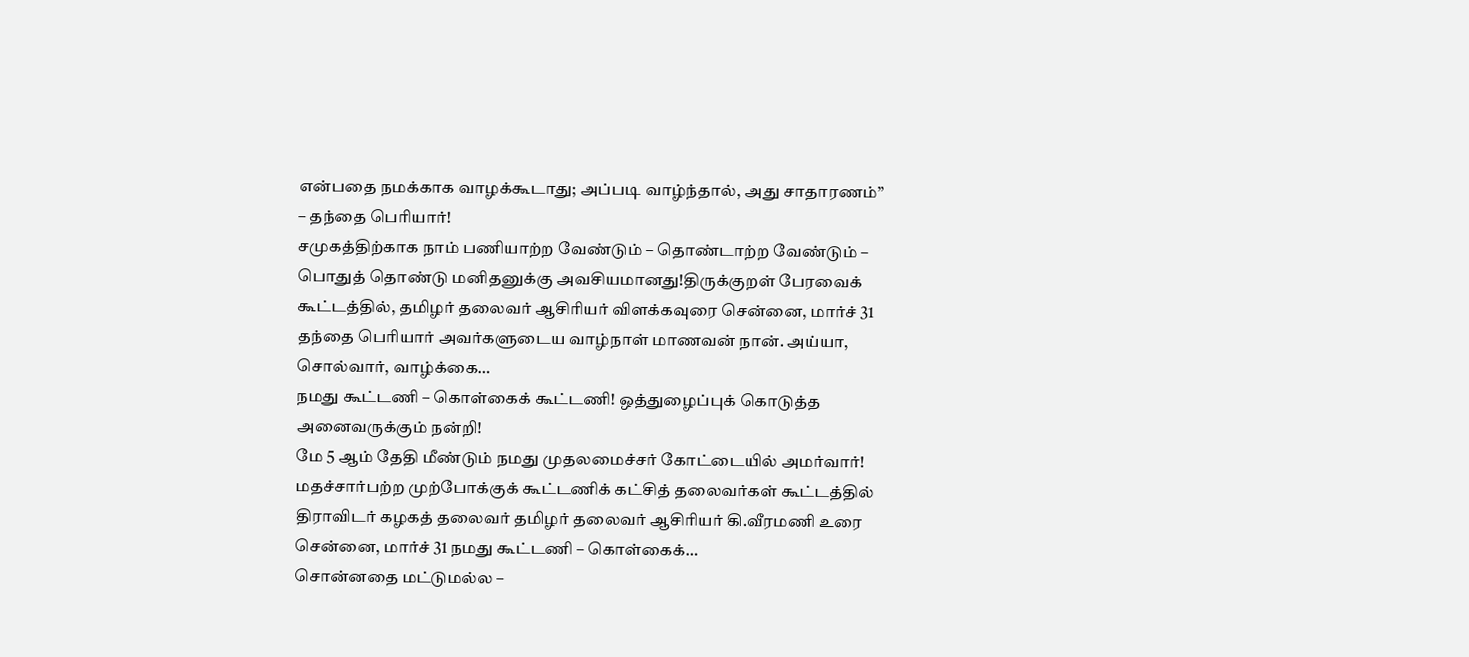என்பதை நமக்காக வாழக்கூடாது; அப்படி வாழ்ந்தால், அது சாதாரணம்’’ – தந்தை பெரியார்!
சமுகத்திற்காக நாம் பணியாற்ற வேண்டும் – தொண்டாற்ற வேண்டும் – பொதுத் தொண்டு மனிதனுக்கு அவசியமானது!திருக்குறள் பேரவைக் கூட்டத்தில், தமிழர் தலைவர் ஆசிரியர் விளக்கவுரை சென்னை, மார்ச் 31 தந்தை பெரியார் அவர்களுடைய வாழ்நாள் மாணவன் நான். அய்யா, சொல்வார், வாழ்க்கை…
நமது கூட்டணி – கொள்கைக் கூட்டணி! ஒத்துழைப்புக் கொடுத்த அனைவருக்கும் நன்றி!
மே 5 ஆம் தேதி மீண்டும் நமது முதலமைச்சர் கோட்டையில் அமர்வார்! மதச்சார்பற்ற முற்போக்குக் கூட்டணிக் கட்சித் தலைவர்கள் கூட்டத்தில் திராவிடர் கழகத் தலைவர் தமிழர் தலைவர் ஆசிரியர் கி.வீரமணி உரை சென்னை, மார்ச் 31 நமது கூட்டணி – கொள்கைக்…
சொன்னதை மட்டுமல்ல –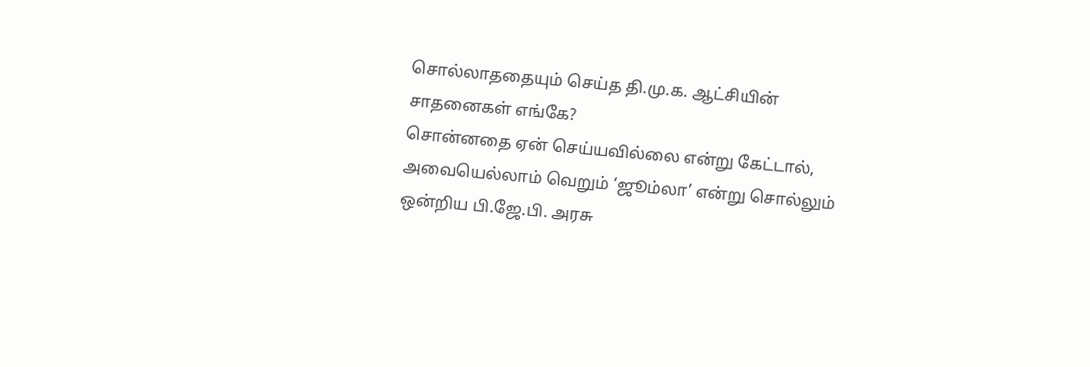சொல்லாததையும் செய்த தி.மு.க. ஆட்சியின் சாதனைகள் எங்கே?
சொன்னதை ஏன் செய்யவில்லை என்று கேட்டால், அவையெல்லாம் வெறும் ‘ஜூம்லா’ என்று சொல்லும் ஒன்றிய பி.ஜே.பி. அரசு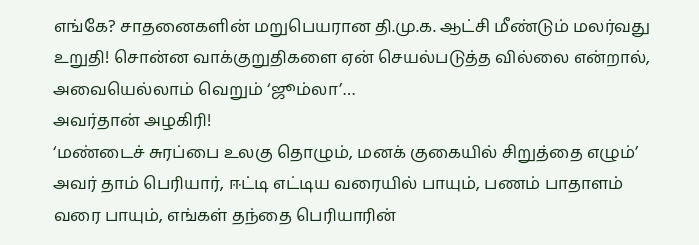எங்கே? சாதனைகளின் மறுபெயரான தி.மு.க. ஆட்சி மீண்டும் மலர்வது உறுதி! சொன்ன வாக்குறுதிகளை ஏன் செயல்படுத்த வில்லை என்றால், அவையெல்லாம் வெறும் ‘ஜூம்லா’…
அவர்தான் அழகிரி!
‘மண்டைச் சுரப்பை உலகு தொழும், மனக் குகையில் சிறுத்தை எழும்’ அவர் தாம் பெரியார், ஈட்டி எட்டிய வரையில் பாயும், பணம் பாதாளம் வரை பாயும், எங்கள் தந்தை பெரியாரின்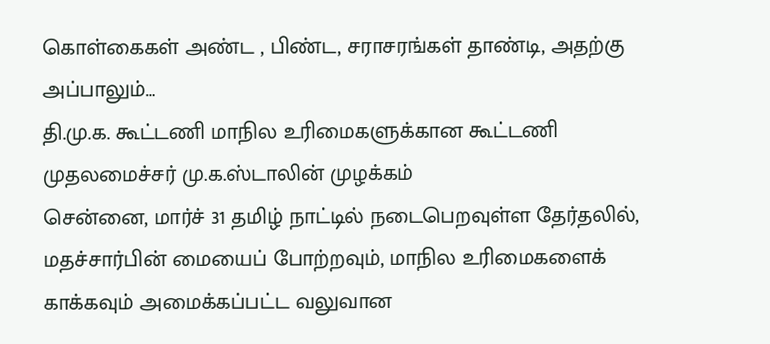கொள்கைகள் அண்ட , பிண்ட, சராசரங்கள் தாண்டி, அதற்கு அப்பாலும்…
தி.மு.க. கூட்டணி மாநில உரிமைகளுக்கான கூட்டணி முதலமைச்சர் மு.க.ஸ்டாலின் முழக்கம்
சென்னை, மார்ச் 31 தமிழ் நாட்டில் நடைபெறவுள்ள தேர்தலில், மதச்சார்பின் மையைப் போற்றவும், மாநில உரிமைகளைக் காக்கவும் அமைக்கப்பட்ட வலுவான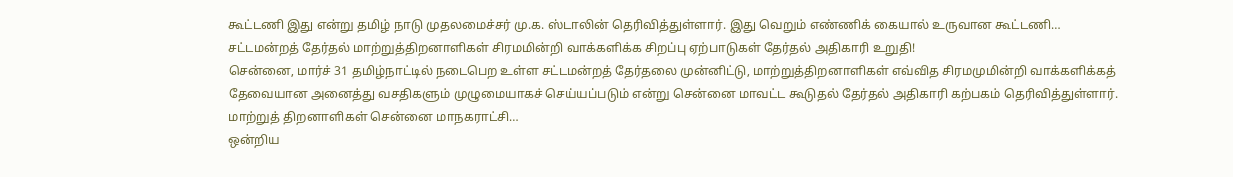கூட்டணி இது என்று தமிழ் நாடு முதலமைச்சர் மு.க. ஸ்டாலின் தெரிவித்துள்ளார். இது வெறும் எண்ணிக் கையால் உருவான கூட்டணி…
சட்டமன்றத் தேர்தல் மாற்றுத்திறனாளிகள் சிரமமின்றி வாக்களிக்க சிறப்பு ஏற்பாடுகள் தேர்தல் அதிகாரி உறுதி!
சென்னை, மார்ச் 31 தமிழ்நாட்டில் நடைபெற உள்ள சட்டமன்றத் தேர்தலை முன்னிட்டு, மாற்றுத்திறனாளிகள் எவ்வித சிரமமுமின்றி வாக்களிக்கத் தேவையான அனைத்து வசதிகளும் முழுமையாகச் செய்யப்படும் என்று சென்னை மாவட்ட கூடுதல் தேர்தல் அதிகாரி கற்பகம் தெரிவித்துள்ளார். மாற்றுத் திறனாளிகள் சென்னை மாநகராட்சி…
ஒன்றிய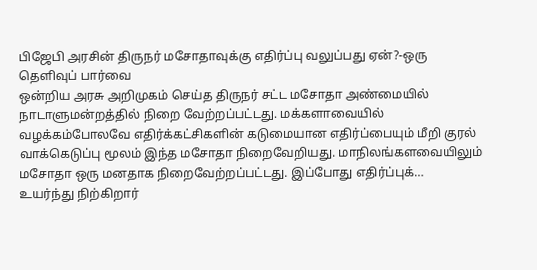பிஜேபி அரசின் திருநர் மசோதாவுக்கு எதிர்ப்பு வலுப்பது ஏன்?-ஒரு தெளிவுப் பார்வை
ஒன்றிய அரசு அறிமுகம் செய்த திருநர் சட்ட மசோதா அண்மையில் நாடாளுமன்றத்தில் நிறை வேற்றப்பட்டது. மக்களாவையில் வழக்கம்போலவே எதிர்க்கட்சிகளின் கடுமையான எதிர்ப்பையும் மீறி குரல் வாக்கெடுப்பு மூலம் இந்த மசோதா நிறைவேறியது. மாநிலங்களவையிலும் மசோதா ஒரு மனதாக நிறைவேற்றப்பட்டது. இப்போது எதிர்ப்புக்…
உயர்ந்து நிற்கிறார்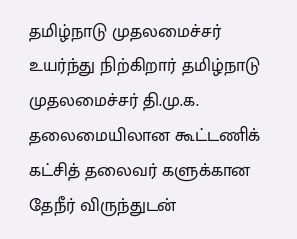தமிழ்நாடு முதலமைச்சர்
உயர்ந்து நிற்கிறார் தமிழ்நாடு முதலமைச்சர் தி.மு.க. தலைமையிலான கூட்டணிக் கட்சித் தலைவர் களுக்கான தேநீர் விருந்துடன்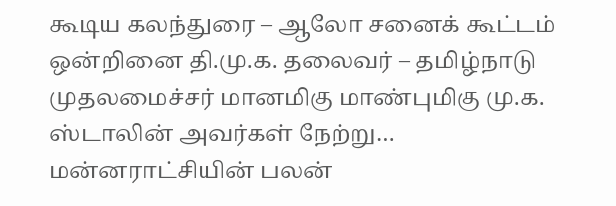கூடிய கலந்துரை – ஆலோ சனைக் கூட்டம் ஒன்றினை தி.மு.க. தலைவர் – தமிழ்நாடு முதலமைச்சர் மானமிகு மாண்புமிகு மு.க. ஸ்டாலின் அவர்கள் நேற்று…
மன்னராட்சியின் பலன்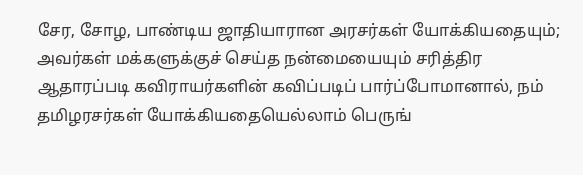சேர, சோழ, பாண்டிய ஜாதியாரான அரசர்கள் யோக்கியதையும்; அவர்கள் மக்களுக்குச் செய்த நன்மையையும் சரித்திர ஆதாரப்படி கவிராயர்களின் கவிப்படிப் பார்ப்போமானால், நம் தமிழரசர்கள் யோக்கியதையெல்லாம் பெருங்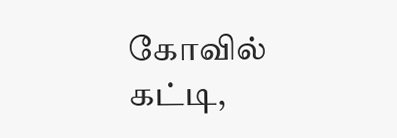கோவில் கட்டி,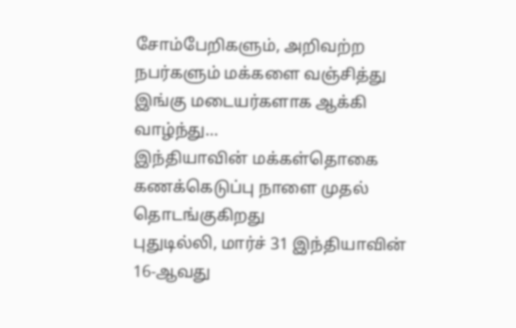சோம்பேறிகளும், அறிவற்ற நபர்களும் மக்களை வஞ்சித்து இங்கு மடையர்களாக ஆக்கி வாழ்ந்து…
இந்தியாவின் மக்கள்தொகை கணக்கெடுப்பு நாளை முதல் தொடங்குகிறது
புதுடில்லி, மார்ச் 31 இந்தியாவின் 16-ஆவது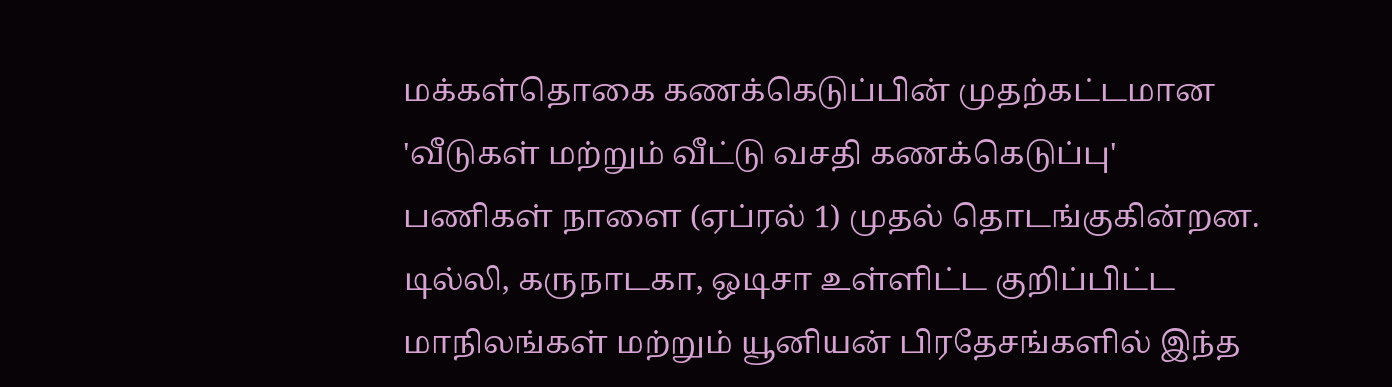மக்கள்தொகை கணக்கெடுப்பின் முதற்கட்டமான 'வீடுகள் மற்றும் வீட்டு வசதி கணக்கெடுப்பு' பணிகள் நாளை (ஏப்ரல் 1) முதல் தொடங்குகின்றன. டில்லி, கருநாடகா, ஒடிசா உள்ளிட்ட குறிப்பிட்ட மாநிலங்கள் மற்றும் யூனியன் பிரதேசங்களில் இந்த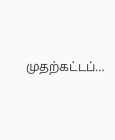முதற்கட்டப்…